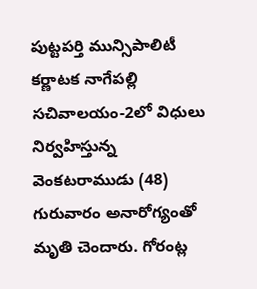పుట్టపర్తి మున్సిపాలిటీ కర్ణాటక నాగేపల్లి సచివాలయం-2లో విధులు నిర్వహిస్తున్న వెంకటరాముడు (48) గురువారం అనారోగ్యంతో మృతి చెందారు. గోరంట్ల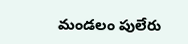మండలం పులేరు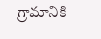గ్రామానికి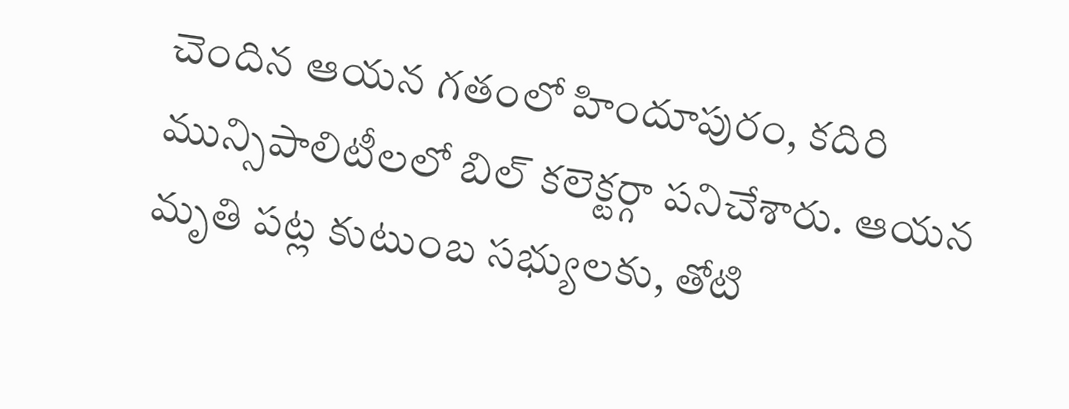చెందిన ఆయన గతంలో హిందూపురం, కదిరి మున్సిపాలిటీలలో బిల్ కలెక్టర్గా పనిచేశారు. ఆయన మృతి పట్ల కుటుంబ సభ్యులకు, తోటి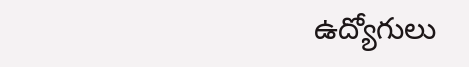ఉద్యోగులు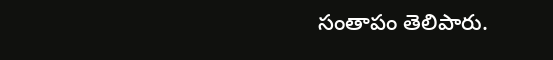సంతాపం తెలిపారు.